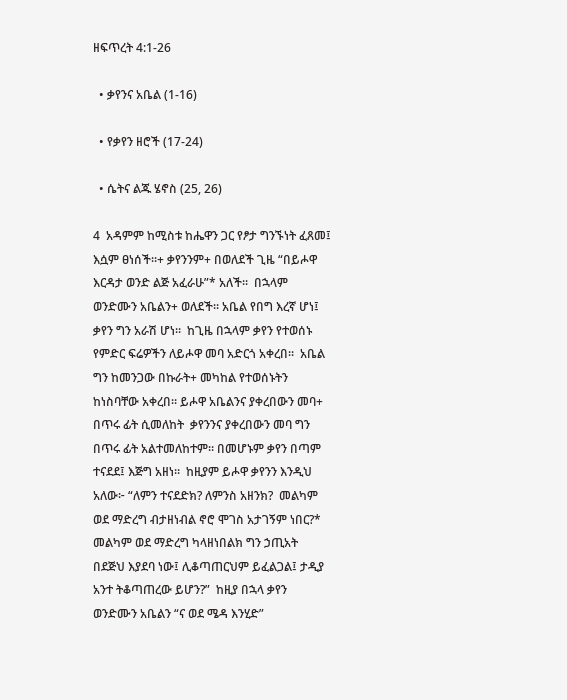ዘፍጥረት 4:1-26

  • ቃየንና አቤል (1-16)

  • የቃየን ዘሮች (17-24)

  • ሴትና ልጁ ሄኖስ (25, 26)

4  አዳምም ከሚስቱ ከሔዋን ጋር የፆታ ግንኙነት ፈጸመ፤ እሷም ፀነሰች።+ ቃየንንም+ በወለደች ጊዜ “በይሖዋ እርዳታ ወንድ ልጅ አፈራሁ”* አለች።  በኋላም ወንድሙን አቤልን+ ወለደች። አቤል የበግ እረኛ ሆነ፤ ቃየን ግን አራሽ ሆነ።  ከጊዜ በኋላም ቃየን የተወሰኑ የምድር ፍሬዎችን ለይሖዋ መባ አድርጎ አቀረበ።  አቤል ግን ከመንጋው በኩራት+ መካከል የተወሰኑትን ከነስባቸው አቀረበ። ይሖዋ አቤልንና ያቀረበውን መባ+ በጥሩ ፊት ሲመለከት  ቃየንንና ያቀረበውን መባ ግን በጥሩ ፊት አልተመለከተም። በመሆኑም ቃየን በጣም ተናደደ፤ እጅግ አዘነ።  ከዚያም ይሖዋ ቃየንን እንዲህ አለው፦ “ለምን ተናደድክ? ለምንስ አዘንክ?  መልካም ወደ ማድረግ ብታዘነብል ኖሮ ሞገስ አታገኝም ነበር?* መልካም ወደ ማድረግ ካላዘነበልክ ግን ኃጢአት በደጅህ እያደባ ነው፤ ሊቆጣጠርህም ይፈልጋል፤ ታዲያ አንተ ትቆጣጠረው ይሆን?”  ከዚያ በኋላ ቃየን ወንድሙን አቤልን “ና ወደ ሜዳ እንሂድ”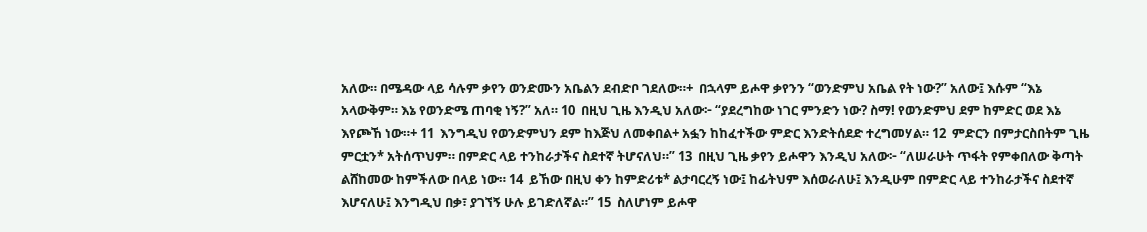አለው። በሜዳው ላይ ሳሉም ቃየን ወንድሙን አቤልን ደብድቦ ገደለው።+  በኋላም ይሖዋ ቃየንን “ወንድምህ አቤል የት ነው?” አለው፤ እሱም “እኔ አላውቅም። እኔ የወንድሜ ጠባቂ ነኝ?” አለ። 10  በዚህ ጊዜ እንዲህ አለው፦ “ያደረግከው ነገር ምንድን ነው? ስማ! የወንድምህ ደም ከምድር ወደ እኔ እየጮኸ ነው።+ 11  እንግዲህ የወንድምህን ደም ከእጅህ ለመቀበል+ አፏን ከከፈተችው ምድር እንድትሰደድ ተረግመሃል። 12  ምድርን በምታርስበትም ጊዜ ምርቷን* አትሰጥህም። በምድር ላይ ተንከራታችና ስደተኛ ትሆናለህ።” 13  በዚህ ጊዜ ቃየን ይሖዋን እንዲህ አለው፦ “ለሠራሁት ጥፋት የምቀበለው ቅጣት ልሸከመው ከምችለው በላይ ነው። 14  ይኸው በዚህ ቀን ከምድሪቱ* ልታባርረኝ ነው፤ ከፊትህም እሰወራለሁ፤ እንዲሁም በምድር ላይ ተንከራታችና ስደተኛ እሆናለሁ፤ እንግዲህ በቃ፣ ያገኘኝ ሁሉ ይገድለኛል።” 15  ስለሆነም ይሖዋ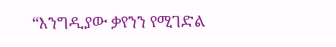“እንግዲያው ቃየንን የሚገድል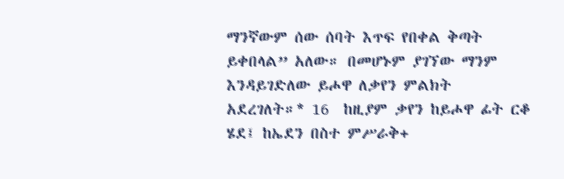ማንኛውም ሰው ሰባት እጥፍ የበቀል ቅጣት ይቀበላል” አለው። በመሆኑም ያገኘው ማንም እንዳይገድለው ይሖዋ ለቃየን ምልክት አደረገለት።* 16  ከዚያም ቃየን ከይሖዋ ፊት ርቆ ሄደ፤ ከኤደን በስተ ምሥራቅ+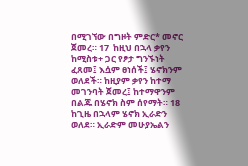በሚገኘው በግዞት ምድር* መኖር ጀመረ። 17  ከዚህ በኋላ ቃየን ከሚስቱ+ ጋር የፆታ ግንኙነት ፈጸመ፤ እሷም ፀነሰች፤ ሄኖክንም ወለደች። ከዚያም ቃየን ከተማ መገንባት ጀመረ፤ ከተማዋንም በልጁ በሄኖክ ስም ሰየማት። 18  ከጊዜ በኋላም ሄኖክ ኢራድን ወለደ። ኢራድም መሁያኤልን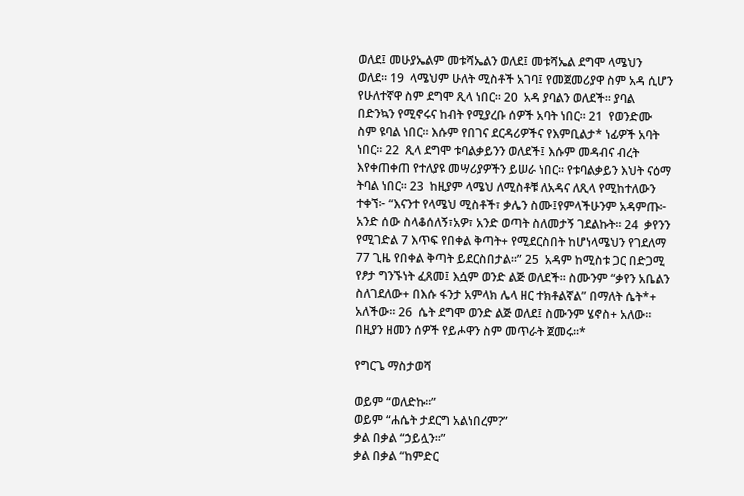ወለደ፤ መሁያኤልም መቱሻኤልን ወለደ፤ መቱሻኤል ደግሞ ላሜህን ወለደ። 19  ላሜህም ሁለት ሚስቶች አገባ፤ የመጀመሪያዋ ስም አዳ ሲሆን የሁለተኛዋ ስም ደግሞ ጺላ ነበር። 20  አዳ ያባልን ወለደች። ያባል በድንኳን የሚኖሩና ከብት የሚያረቡ ሰዎች አባት ነበር። 21  የወንድሙ ስም ዩባል ነበር። እሱም የበገና ደርዳሪዎችና የእምቢልታ* ነፊዎች አባት ነበር። 22  ጺላ ደግሞ ቱባልቃይንን ወለደች፤ እሱም መዳብና ብረት እየቀጠቀጠ የተለያዩ መሣሪያዎችን ይሠራ ነበር። የቱባልቃይን እህት ናዕማ ትባል ነበር። 23  ከዚያም ላሜህ ለሚስቶቹ ለአዳና ለጺላ የሚከተለውን ተቀኘ፦ “እናንተ የላሜህ ሚስቶች፣ ቃሌን ስሙ፤የምላችሁንም አዳምጡ፦ አንድ ሰው ስላቆሰለኝ፣አዎ፣ አንድ ወጣት ስለመታኝ ገደልኩት። 24  ቃየንን የሚገድል 7 እጥፍ የበቀል ቅጣት+ የሚደርስበት ከሆነላሜህን የገደለማ 77 ጊዜ የበቀል ቅጣት ይደርስበታል።” 25  አዳም ከሚስቱ ጋር በድጋሚ የፆታ ግንኙነት ፈጸመ፤ እሷም ወንድ ልጅ ወለደች። ስሙንም “ቃየን አቤልን ስለገደለው+ በእሱ ፋንታ አምላክ ሌላ ዘር ተክቶልኛል” በማለት ሴት*+ አለችው። 26  ሴት ደግሞ ወንድ ልጅ ወለደ፤ ስሙንም ሄኖስ+ አለው። በዚያን ዘመን ሰዎች የይሖዋን ስም መጥራት ጀመሩ።*

የግርጌ ማስታወሻ

ወይም “ወለድኩ።”
ወይም “ሐሴት ታደርግ አልነበረም?”
ቃል በቃል “ኃይሏን።”
ቃል በቃል “ከምድር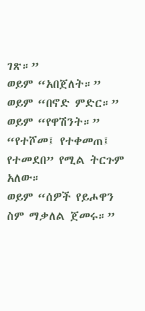ገጽ።”
ወይም “አበጀለት።”
ወይም “በኖድ ምድር።”
ወይም “የዋሽንት።”
“የተሾመ፤ የተቀመጠ፤ የተመደበ” የሚል ትርጉም አለው።
ወይም “ሰዎች የይሖዋን ስም ማቃለል ጀመሩ።”